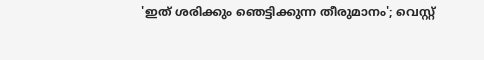'ഇത് ശരിക്കും ഞെട്ടിക്കുന്ന തീരുമാനം'; വെസ്റ്റ്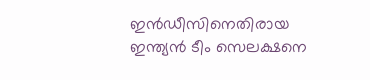ഇൻഡീസിനെതിരായ ഇന്ത്യൻ ടീം സെലക്ഷനെ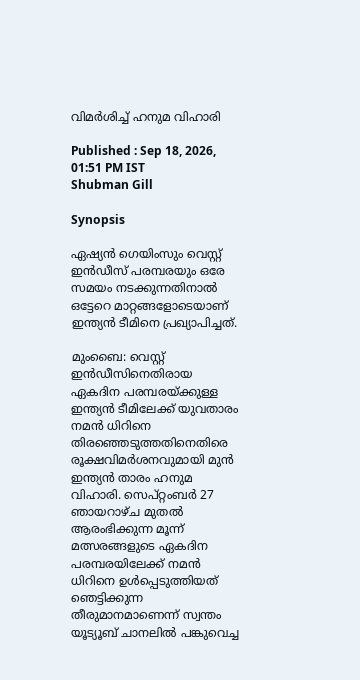വിമർശിച്ച് ഹനുമ വിഹാരി

Published : Sep 18, 2026, 01:51 PM IST
Shubman Gill

Synopsis

ഏഷ്യൻ ഗെയിംസും വെസ്റ്റ് ഇൻഡീസ് പരമ്പരയും ഒരേ സമയം നടക്കുന്നതിനാൽ ഒട്ടേറെ മാറ്റങ്ങളോടെയാണ് ഇന്ത്യൻ ടീമിനെ പ്രഖ്യാപിച്ചത്.

മുംബൈ: വെസ്റ്റ് ഇൻഡീസിനെതിരായ ഏകദിന പരമ്പരയ്ക്കുള്ള ഇന്ത്യൻ ടീമിലേക്ക് യുവതാരം നമൻ ധിറിനെ തിരഞ്ഞെടുത്തതിനെതിരെ രൂക്ഷവിമർശനവുമായി മുൻ ഇന്ത്യൻ താരം ഹനുമ വിഹാരി. സെപ്റ്റംബർ 27 ഞായറാഴ്ച മുതൽ ആരംഭിക്കുന്ന മൂന്ന് മത്സരങ്ങളുടെ ഏകദിന പരമ്പരയിലേക്ക് നമൻ ധിറിനെ ഉൾപ്പെടുത്തിയത് ഞെട്ടിക്കുന്ന തീരുമാനമാണെന്ന് സ്വന്തം യൂട്യൂബ് ചാനലിൽ പങ്കുവെച്ച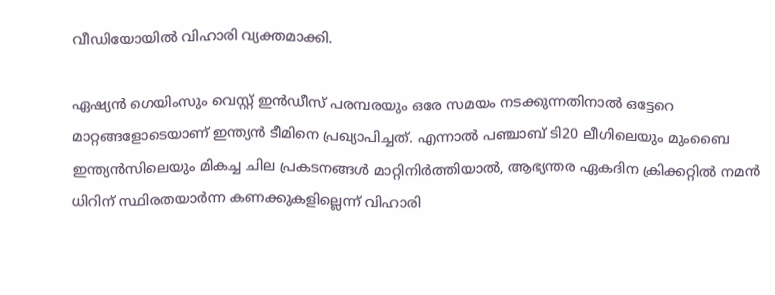വീഡിയോയിൽ വിഹാരി വ്യക്തമാക്കി.

ഏഷ്യൻ ഗെയിംസും വെസ്റ്റ് ഇൻഡീസ് പരമ്പരയും ഒരേ സമയം നടക്കുന്നതിനാൽ ഒട്ടേറെ മാറ്റങ്ങളോടെയാണ് ഇന്ത്യൻ ടീമിനെ പ്രഖ്യാപിച്ചത്. എന്നാൽ പഞ്ചാബ് ടി20 ലീഗിലെയും മുംബൈ ഇന്ത്യൻസിലെയും മികച്ച ചില പ്രകടനങ്ങൾ മാറ്റിനിർത്തിയാൽ, ആഭ്യന്തര ഏകദിന ക്രിക്കറ്റിൽ നമൻ ധിറിന് സ്ഥിരതയാർന്ന കണക്കുകളില്ലെന്ന് വിഹാരി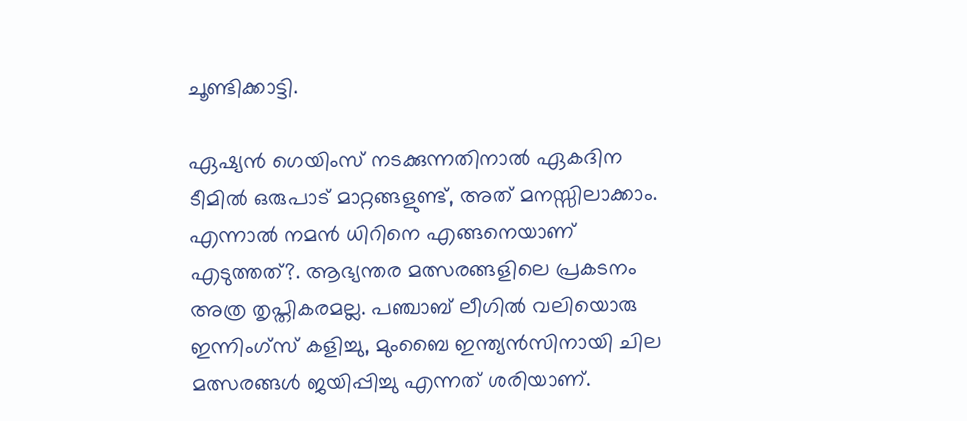ചൂണ്ടിക്കാട്ടി.

ഏഷ്യൻ ഗെയിംസ് നടക്കുന്നതിനാൽ ഏകദിന ടീമിൽ ഒരുപാട് മാറ്റങ്ങളുണ്ട്, അത് മനസ്സിലാക്കാം. എന്നാൽ നമൻ ധിറിനെ എങ്ങനെയാണ് എടുത്തത്?. ആഭ്യന്തര മത്സരങ്ങളിലെ പ്രകടനം അത്ര തൃപ്തികരമല്ല. പഞ്ചാബ് ലീഗിൽ വലിയൊരു ഇന്നിംഗ്സ് കളിച്ചു, മുംബൈ ഇന്ത്യൻസിനായി ചില മത്സരങ്ങൾ ജയിപ്പിച്ചു എന്നത് ശരിയാണ്.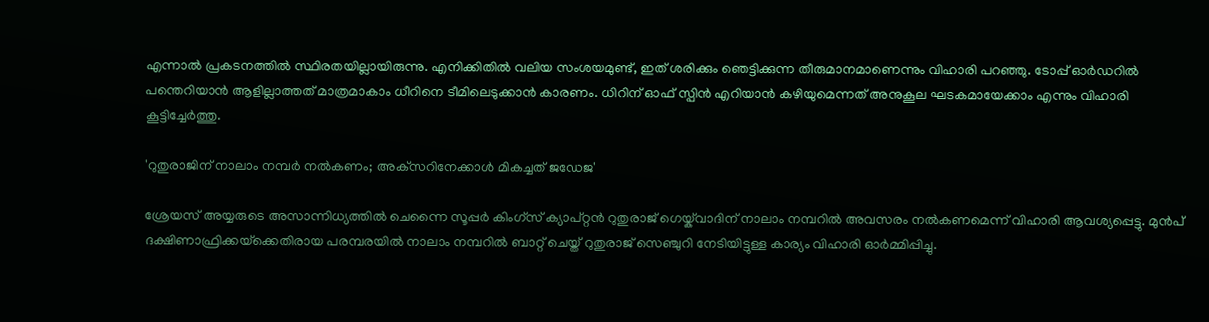എന്നാൽ പ്രകടനത്തിൽ സ്ഥിരതയില്ലായിരുന്നു. എനിക്കിതിൽ വലിയ സംശയമുണ്ട്, ഇത് ശരിക്കും ഞെട്ടിക്കുന്ന തീരുമാനമാണെന്നും വിഹാരി പറഞ്ഞു. ടോപ്പ് ഓർഡറിൽ പന്തെറിയാൻ ആളില്ലാത്തത് മാത്രമാകാം ധീറിനെ ടീമിലെടുക്കാൻ കാരണം. ധിറിന് ഓഫ് സ്പിൻ എറിയാൻ കഴിയുമെന്നത് അനുകൂല ഘടകമായേക്കാം എന്നും വിഹാരി കൂട്ടിച്ചേർത്തു.

'റുതുരാജിന് നാലാം നമ്പർ നൽകണം; അക്‌സറിനേക്കാൾ മികച്ചത് ജഡേജ'

ശ്രേയസ് അയ്യരുടെ അസാന്നിധ്യത്തിൽ ചെന്നൈ സൂപ്പർ കിംഗ്സ് ക്യാപ്റ്റൻ റുതുരാജ് ഗെയ്ക്‌വാദിന് നാലാം നമ്പറിൽ അവസരം നൽകണമെന്ന് വിഹാരി ആവശ്യപ്പെട്ടു. മുൻപ് ദക്ഷിണാഫ്രിക്കയ്‌ക്കെതിരായ പരമ്പരയിൽ നാലാം നമ്പറിൽ ബാറ്റ് ചെയ്ത് റുതുരാജ് സെഞ്ചുറി നേടിയിട്ടുള്ള കാര്യം വിഹാരി ഓർമ്മിപ്പിച്ചു.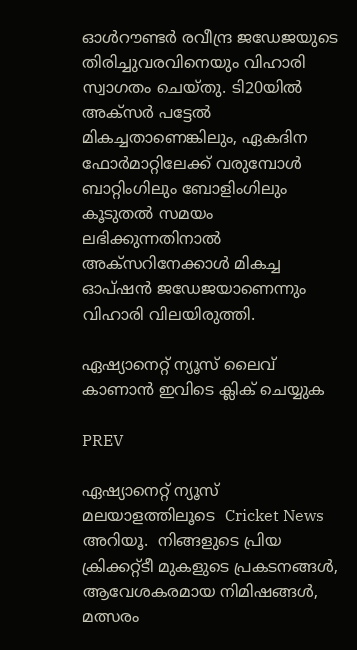ഓൾറൗണ്ടർ രവീന്ദ്ര ജഡേജയുടെ തിരിച്ചുവരവിനെയും വിഹാരി സ്വാഗതം ചെയ്തു. ടി20യിൽ അക്‌സർ പട്ടേൽ മികച്ചതാണെങ്കിലും, ഏകദിന ഫോർമാറ്റിലേക്ക് വരുമ്പോൾ ബാറ്റിംഗിലും ബോളിംഗിലും കൂടുതൽ സമയം ലഭിക്കുന്നതിനാൽ അക്‌സറിനേക്കാൾ മികച്ച ഓപ്ഷൻ ജഡേജയാണെന്നും വിഹാരി വിലയിരുത്തി.

ഏഷ്യാനെറ്റ് ന്യൂസ് ലൈവ് കാണാന്‍ ഇവിടെ ക്ലിക് ചെയ്യുക

PREV

ഏഷ്യാനെറ്റ് ന്യൂസ് മലയാളത്തിലൂടെ  Cricket News അറിയൂ.  നിങ്ങളുടെ പ്രിയ ക്രിക്കറ്റ്ടീ മുകളുടെ പ്രകടനങ്ങൾ, ആവേശകരമായ നിമിഷങ്ങൾ, മത്സരം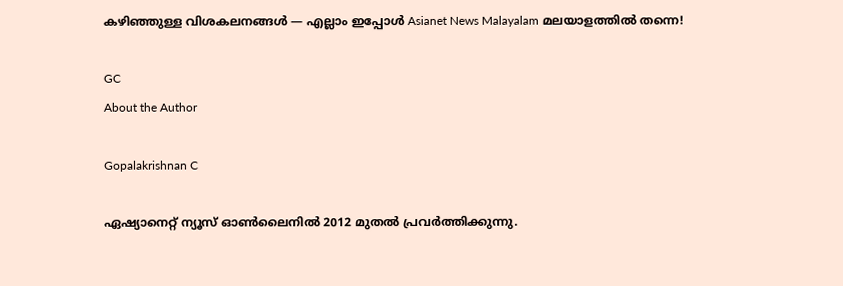കഴിഞ്ഞുള്ള വിശകലനങ്ങൾ — എല്ലാം ഇപ്പോൾ Asianet News Malayalam മലയാളത്തിൽ തന്നെ!

GC
About the Author

Gopalakrishnan C

ഏഷ്യാനെറ്റ് ന്യൂസ് ഓണ്‍ലൈനില്‍ 2012 മുതല്‍ പ്രവര്‍ത്തിക്കുന്നു.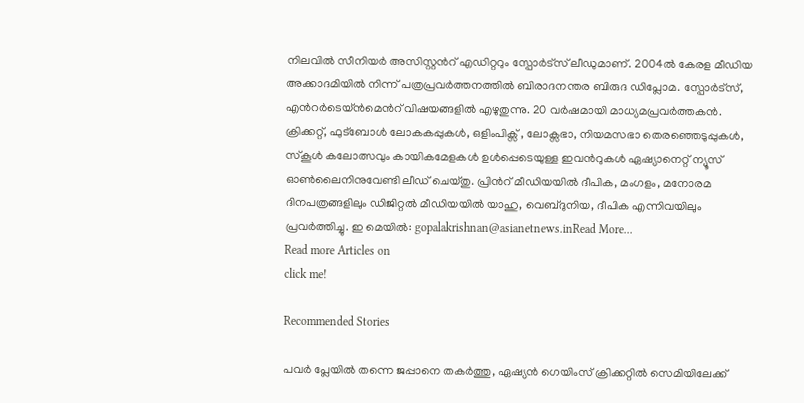നിലവില്‍ സീനിയര്‍ അസിസ്റ്റന്‍റ് എഡിറ്ററും സ്പോർട്സ് ലീഡുമാണ്. 2004ൽ കേരള മീഡിയ അക്കാദമിയില്‍ നിന്ന് പത്രപ്രവര്‍ത്തനത്തില്‍ ബിരാദനന്തര ബിരുദ ഡിപ്ലോമ. സ്പോര്‍ട്സ്, എന്‍റര്‍ടെയ്ൻമെന്‍റ് വിഷയങ്ങളില്‍ എഴുതുന്നു. 20 വര്‍ഷമായി മാധ്യമപ്രവര്‍ത്തകൻ. ക്രിക്കറ്റ്, ഫുട്ബോള്‍ ലോകകപ്പുകൾ, ഒളിംപിക്സ് , ലോക്സഭാ, നിയമസഭാ തെരഞ്ഞെടുപ്പുകള്‍, സ്കൂള്‍ കലോത്സവും കായികമേളകള്‍ ഉള്‍പ്പെടെയുള്ള ഇവന്‍റുകള്‍ ഏഷ്യാനെറ്റ് ന്യൂസ് ഓണ്‍ലൈനിനുവേണ്ടി ലീഡ് ചെയ്തു. പ്രിന്‍റ് മീഡിയയില്‍ ദീപിക, മംഗളം, മനോരമ ദിനപത്രങ്ങളിലും ഡിജിറ്റൽ മീഡിയയില്‍ യാഹു, വെബ്ദുനിയ, ദീപിക എന്നിവയിലും പ്രവര്‍ത്തിച്ചു. ഇ മെയില്‍: gopalakrishnan@asianetnews.inRead More...
Read more Articles on
click me!

Recommended Stories

പവര്‍ പ്ലേയില്‍ തന്നെ ജപ്പാനെ തകര്‍ത്തു, ഏഷ്യൻ ഗെയിംസ് ക്രിക്കറ്റില്‍ സെമിയിലേക്ക്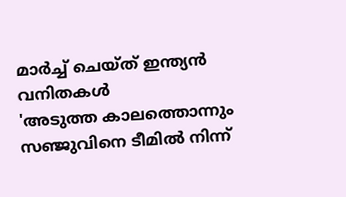മാര്‍ച്ച് ചെയ്ത് ഇന്ത്യൻ വനിതകള്‍
'അടുത്ത കാലത്തൊന്നും സഞ്ജുവിനെ ടീമിൽ നിന്ന്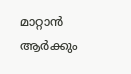മാറ്റാൻ ആർക്കും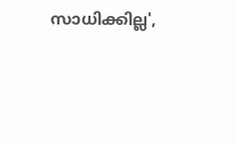സാധിക്കില്ല',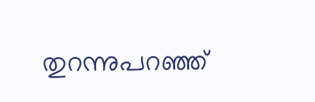തുറന്നുപറഞ്ഞ്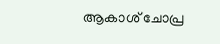ആകാശ് ചോപ്ര